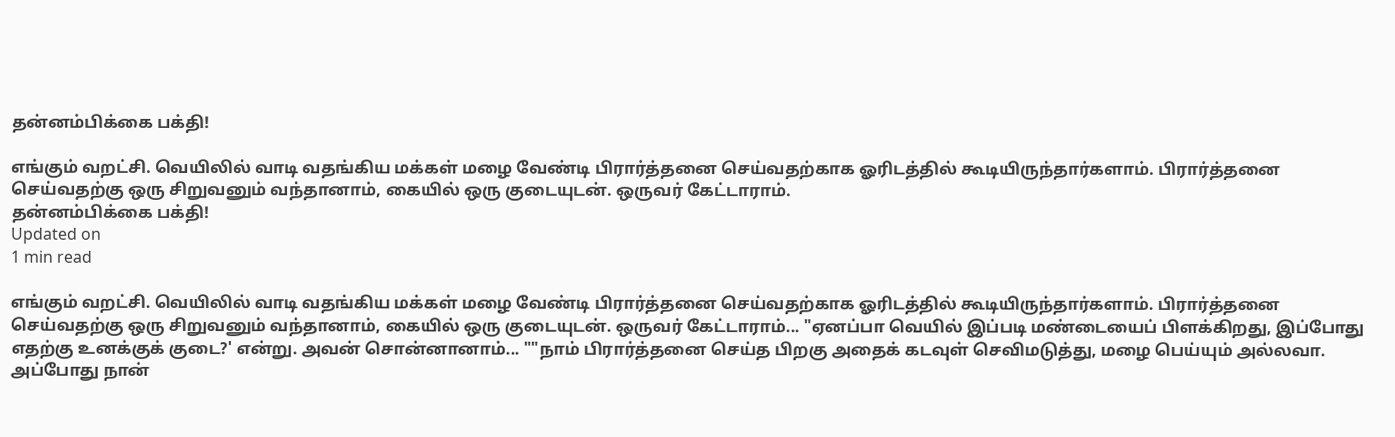தன்னம்பிக்கை பக்தி!

எங்கும் வறட்சி. வெயிலில் வாடி வதங்கிய மக்கள் மழை வேண்டி பிரார்த்தனை செய்வதற்காக ஓரிடத்தில் கூடியிருந்தார்களாம். பிரார்த்தனை செய்வதற்கு ஒரு சிறுவனும் வந்தானாம், கையில் ஒரு குடையுடன். ஒருவர் கேட்டாராம்.
தன்னம்பிக்கை பக்தி!
Updated on
1 min read

எங்கும் வறட்சி. வெயிலில் வாடி வதங்கிய மக்கள் மழை வேண்டி பிரார்த்தனை செய்வதற்காக ஓரிடத்தில் கூடியிருந்தார்களாம். பிரார்த்தனை செய்வதற்கு ஒரு சிறுவனும் வந்தானாம், கையில் ஒரு குடையுடன். ஒருவர் கேட்டாராம்... "ஏனப்பா வெயில் இப்படி மண்டையைப் பிளக்கிறது, இப்போது எதற்கு உனக்குக் குடை?' என்று. அவன் சொன்னானாம்... ""நாம் பிரார்த்தனை செய்த பிறகு அதைக் கடவுள் செவிமடுத்து, மழை பெய்யும் அல்லவா. அப்போது நான்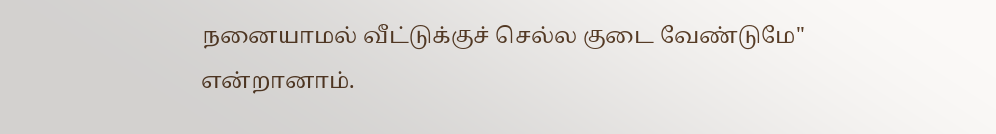நனையாமல் வீட்டுக்குச் செல்ல குடை வேண்டுமே'' என்றானாம்.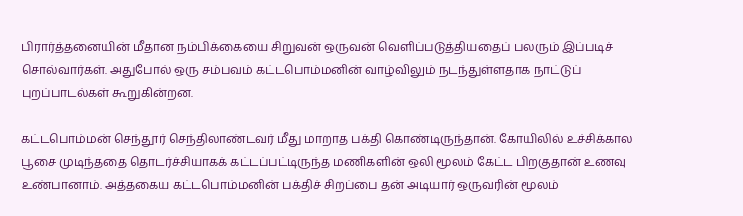பிரார்த்தனையின் மீதான நம்பிக்கையை சிறுவன் ஒருவன் வெளிப்படுத்தியதைப் பலரும் இப்படிச் சொல்வார்கள். அதுபோல் ஒரு சம்பவம் கட்டபொம்மனின் வாழ்விலும் நடந்துள்ளதாக நாட்டுப் புறப்பாடல்கள் கூறுகின்றன.

கட்டபொம்மன் செந்தூர் செந்திலாண்டவர் மீது மாறாத பக்தி கொண்டிருந்தான். கோயிலில் உச்சிக்கால பூசை முடிந்ததை தொடர்ச்சியாகக் கட்டப்பட்டிருந்த மணிகளின் ஒலி மூலம் கேட்ட பிறகுதான் உணவு உண்பானாம். அத்தகைய கட்டபொம்மனின் பக்திச் சிறப்பை தன் அடியார் ஒருவரின் மூலம்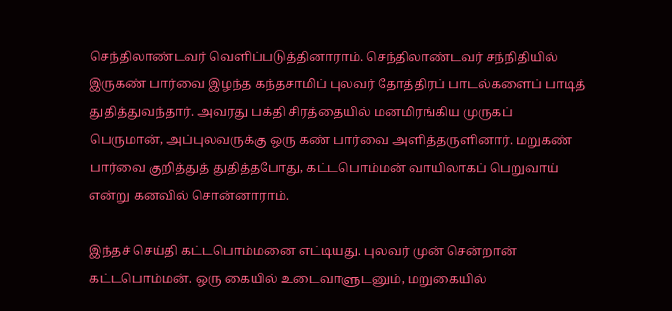செந்திலாண்டவர் வெளிப்படுத்தினாராம். செந்திலாண்டவர் சந்நிதியில் இருகண் பார்வை இழந்த கந்தசாமிப் புலவர் தோத்திரப் பாடல்களைப் பாடித் துதித்துவந்தார். அவரது பக்தி சிரத்தையில் மனமிரங்கிய முருகப் பெருமான், அப்புலவருக்கு ஒரு கண் பார்வை அளித்தருளினார். மறுகண் பார்வை குறித்துத் துதித்தபோது, கட்டபொம்மன் வாயிலாகப் பெறுவாய் என்று கனவில் சொன்னாராம்.

இந்தச் செய்தி கட்டபொம்மனை எட்டியது. புலவர் முன் சென்றான் கட்டபொம்மன். ஒரு கையில் உடைவாளுடனும், மறுகையில்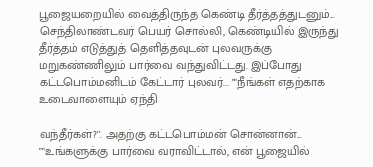பூஜையறையில் வைத்திருந்த கெண்டி தீர்த்தத்துடனும்... செந்திலாண்டவர் பெயர் சொல்லி, கெண்டியில் இருந்து தீர்த்தம் எடுத்துத் தெளித்தவுடன் புலவருக்கு மறுகண்ணிலும் பார்வை வந்துவிட்டது. இப்போது கட்டபொம்மனிடம் கேட்டார் புலவர்... ""நீங்கள் எதற்காக உடைவாளையும் ஏந்தி

வந்தீர்கள்?''. அதற்கு கட்டபொம்மன் சொன்னான்... ""உங்களுக்கு பார்வை வராவிட்டால், என் பூஜையில்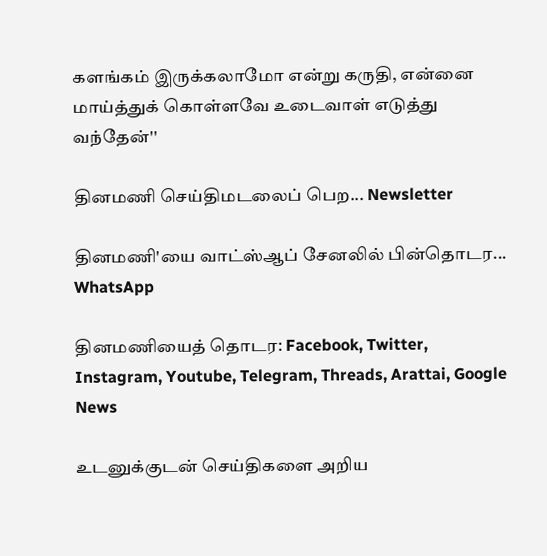களங்கம் இருக்கலாமோ என்று கருதி, என்னை மாய்த்துக் கொள்ளவே உடைவாள் எடுத்து வந்தேன்''

தினமணி செய்திமடலைப் பெற... Newsletter

தினமணி'யை வாட்ஸ்ஆப் சேனலில் பின்தொடர... WhatsApp

தினமணியைத் தொடர: Facebook, Twitter, Instagram, Youtube, Telegram, Threads, Arattai, Google News

உடனுக்குடன் செய்திகளை அறிய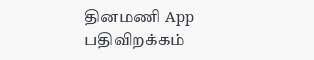தினமணி App பதிவிறக்கம்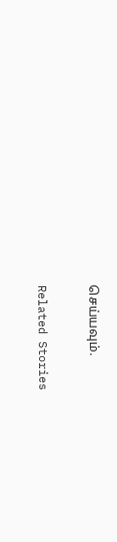செய்யவும்.

Related Stories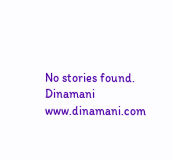No stories found.
Dinamani
www.dinamani.com